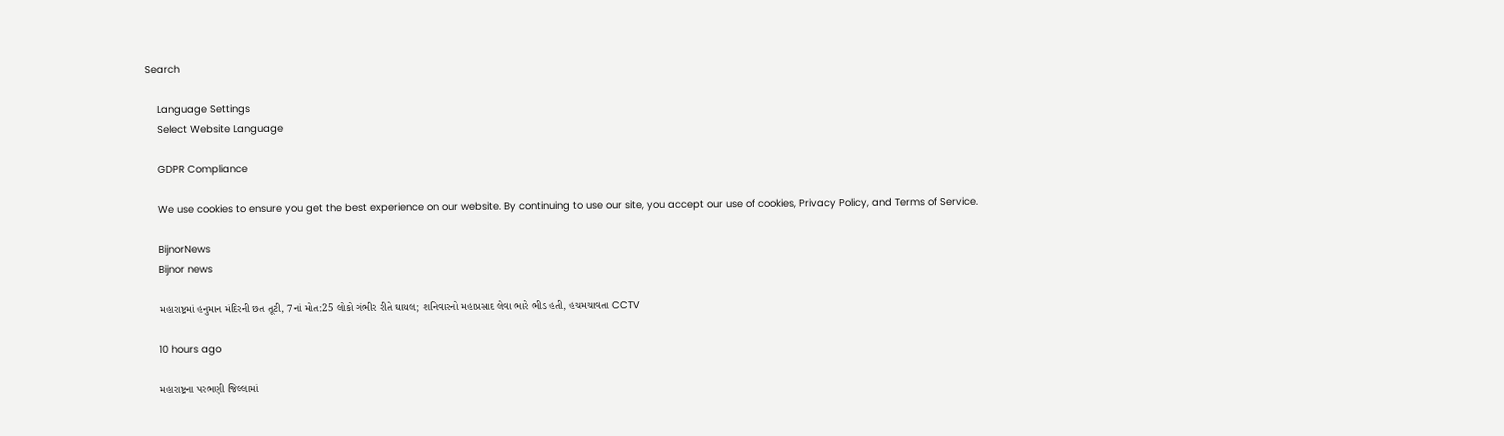Search

    Language Settings
    Select Website Language

    GDPR Compliance

    We use cookies to ensure you get the best experience on our website. By continuing to use our site, you accept our use of cookies, Privacy Policy, and Terms of Service.

    BijnorNews
    Bijnor news

    મહારાષ્ટ્રમાં હનુમાન મંદિરની છત તૂટી, 7નાં મોત:25 લોકો ગંભીર રીતે ઘાયલ; શનિવારનો મહાપ્રસાદ લેવા ભારે ભીડ હતી, હચમચાવતા CCTV

    10 hours ago

    મહારાષ્ટ્રના પરભણી જિલ્લામાં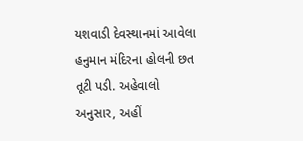યશવાડી દેવસ્થાનમાં આવેલા હનુમાન મંદિરના હોલની છત તૂટી પડી. અહેવાલો અનુસાર, અહીં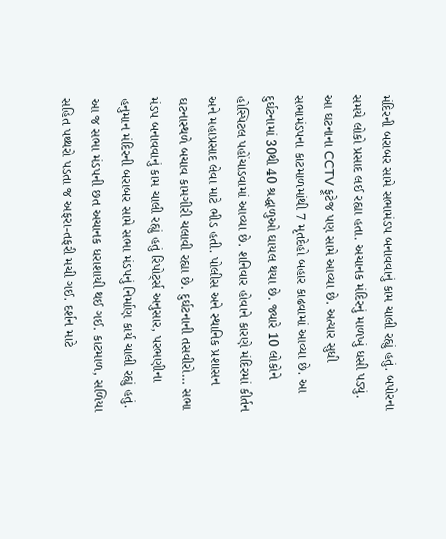મંદિરની બરાબર સામે સભામંડપ બનાવવાનું કામ ચાલી રહ્યું હતું. બપોરના સમયે લોકો પ્રસાદ લઈ રહ્યા હતા. અચાનક મંદિરનું માળખું ધસી પડ્યું. આ ઘટનાના CCTV ફૂટેજ પણ સામે આવ્યા છે. અત્યાર સુધી સભામંડપના કાટમાળમાંથી 7 મૃતદેહો બહાર કાઢવામાં આવ્યા છે. આ દુર્ઘટનામાં 30થી 40 શ્રદ્ધાળુઓ ઘાયલ થયા છે. જ્યારે 10 લોકોને હોસ્પિટલ પહોંચાડવામાં આવ્યા છે. શનિવાર હોવાને કારણે મંદિરમાં કીર્તન અને મહાપ્રસાદ લેવા માટે ભીડ હતી. પોલીસ અને સ્થાનિક પ્રશાસન ઘટનાસ્થળે બચાવ કામગીરી ચલાવી રહ્યા છે. દુર્ઘટનાની તસવીરો… સભા મંડપ બનાવવાનું કામ ચાલી રહ્યું હતું રિપોર્ટ્સ અનુસાર, પરભણીના હનુમાન મંદિરની બરાબર સામે સભા મંડપનું નિર્માણ કાર્ય ચાલી રહ્યું હતું. આ જ સભા મંડપની છત અચાનક ધરાશાયી થઈ ગઈ. કાટમાળ, સળિયા સહિત પથ્થરો પડતા જ અફરા-તફરી મચી ગઈ. દર્શન માટે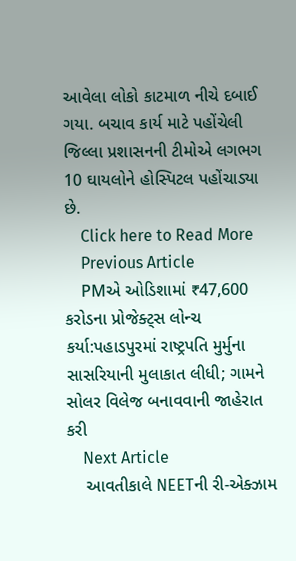આવેલા લોકો કાટમાળ નીચે દબાઈ ગયા. બચાવ કાર્ય માટે પહોંચેલી જિલ્લા પ્રશાસનની ટીમોએ લગભગ 10 ઘાયલોને હોસ્પિટલ પહોંચાડ્યા છે.
    Click here to Read More
    Previous Article
    PMએ ઓડિશામાં ₹47,600 કરોડના પ્રોજેક્ટ્સ લોન્ચ કર્યા:પહાડપુરમાં રાષ્ટ્રપતિ મુર્મુના સાસરિયાની મુલાકાત લીધી; ગામને સોલર વિલેજ બનાવવાની જાહેરાત કરી
    Next Article
    આવતીકાલે NEETની રી-એક્ઝામ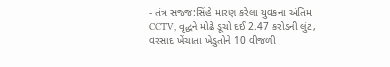- તંત્ર સજ્જ:સિંહે મારણ કરેલા યુવકના અંતિમ CCTV, વૃદ્ધને મોઢે ડૂચો દઈ 2.47 કરોડની લુંટ, વરસાદ ખેંચાતા ખેડુતોને 10 વીજળી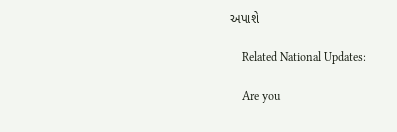અપાશે

    Related National Updates:

    Are you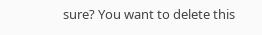sure? You want to delete this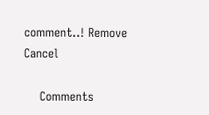comment..! Remove Cancel

    Comments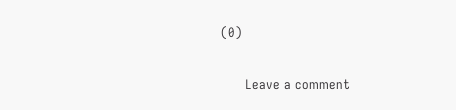(0)

      Leave a comment